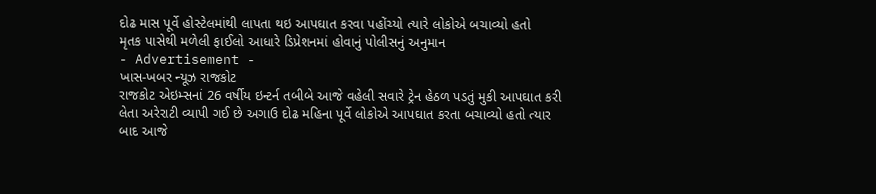દોઢ માસ પૂર્વે હોસ્ટેલમાંથી લાપતા થઇ આપઘાત કરવા પહોંચ્યો ત્યારે લોકોએ બચાવ્યો હતો
મૃતક પાસેથી મળેલી ફાઈલો આધારે ડિપ્રેશનમાં હોવાનું પોલીસનું અનુમાન
- Advertisement -
ખાસ-ખબર ન્યૂઝ રાજકોટ
રાજકોટ એઇમ્સનાં 26 વર્ષીય ઇન્ટર્ન તબીબે આજે વહેલી સવારે ટ્રેન હેઠળ પડતું મુકી આપઘાત કરી લેતા અરેરાટી વ્યાપી ગઈ છે અગાઉ દોઢ મહિના પૂર્વે લોકોએ આપઘાત કરતા બચાવ્યો હતો ત્યાર બાદ આજે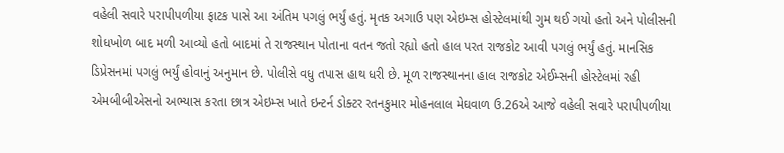વહેલી સવારે પરાપીપળીયા ફાટક પાસે આ અંતિમ પગલું ભર્યું હતું. મૃતક અગાઉ પણ એઇમ્સ હોસ્ટેલમાંથી ગુમ થઈ ગયો હતો અને પોલીસની શોધખોળ બાદ મળી આવ્યો હતો બાદમાં તે રાજસ્થાન પોતાના વતન જતો રહ્યો હતો હાલ પરત રાજકોટ આવી પગલું ભર્યું હતું. માનસિક ડિપ્રેસનમાં પગલું ભર્યું હોવાનું અનુમાન છે. પોલીસે વધુ તપાસ હાથ ધરી છે. મૂળ રાજસ્થાનના હાલ રાજકોટ એઈમ્સની હોસ્ટેલમાં રહી એમબીબીએસનો અભ્યાસ કરતા છાત્ર એઇમ્સ ખાતે ઇન્ટર્ન ડોક્ટર રતનકુમાર મોહનલાલ મેઘવાળ ઉ.26એ આજે વહેલી સવારે પરાપીપળીયા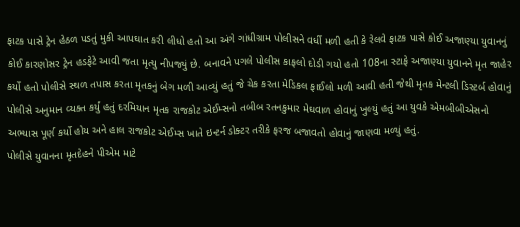ફાટક પાસે ટ્રેન હેઠળ પડતું મુકી આપઘાત કરી લીધો હતો આ અંગે ગાંધીગ્રામ પોલીસને વર્ધી મળી હતી કે રેલવે ફાટક પાસે કોઈ અજાણ્યા યુવાનનું કોઈ કારણોસર ટ્રેન હડફેટે આવી જતા મૃત્યુ નીપજ્યું છે. બનાવને પગલે પોલીસ કાફલો દોડી ગયો હતો 108ના સ્ટાફે અજાણ્યા યુવાનને મૃત જાહેર કર્યો હતો પોલીસે સ્થળ તપાસ કરતા મૃતકનું બેગ મળી આવ્યું હતું જે ચેક કરતા મેડિકલ ફાઈલો મળી આવી હતી જેથી મૃતક મેન્ટલી ડિસ્ટર્બ હોવાનું પોલીસે અનુમાન વ્યક્ત કર્યું હતું દરમિયાન મૃતક રાજકોટ એઈમ્સનો તબીબ રતનકુમાર મેઘવાળ હોવાનું ખુલ્યું હતું આ યુવકે એમબીબીએસનો અભ્યાસ પૂર્ણ કર્યો હોય અને હાલ રાજકોટ એઈમ્સ ખાતે ઇન્ટર્ન ડોક્ટર તરીકે ફરજ બજાવતો હોવાનું જાણવા મળ્યું હતું.
પોલીસે યુવાનના મૃતદેહને પીએમ માટે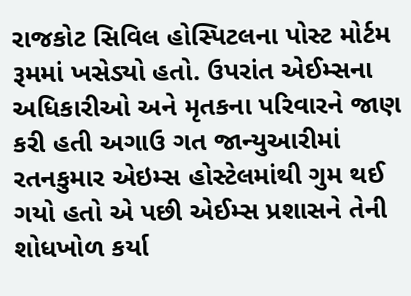રાજકોટ સિવિલ હોસ્પિટલના પોસ્ટ મોર્ટમ રૂમમાં ખસેડ્યો હતો. ઉપરાંત એઈમ્સના અધિકારીઓ અને મૃતકના પરિવારને જાણ કરી હતી અગાઉ ગત જાન્યુઆરીમાં રતનકુમાર એઇમ્સ હોસ્ટેલમાંથી ગુમ થઈ ગયો હતો એ પછી એઈમ્સ પ્રશાસને તેની શોધખોળ કર્યા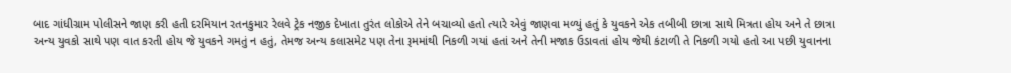બાદ ગાંધીગ્રામ પોલીસને જાણ કરી હતી દરમિયાન રતનકુમાર રેલવે ટ્રેક નજીક દેખાતા તુરંત લોકોએ તેને બચાવ્યો હતો ત્યારે એવું જાણવા મળ્યું હતું કે યુવકને એક તબીબી છાત્રા સાથે મિત્રતા હોય અને તે છાત્રા અન્ય યુવકો સાથે પણ વાત કરતી હોય જે યુવકને ગમતું ન હતું, તેમજ અન્ય કલાસમેટ પણ તેના રૂમમાંથી નિકળી ગયાં હતાં અને તેની મજાક ઉડાવતાં હોય જેથી કંટાળી તે નિકળી ગયો હતો આ પછી યુવાનના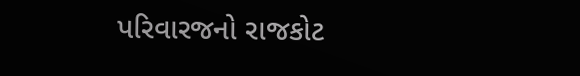પરિવારજનો રાજકોટ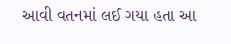આવી વતનમાં લઈ ગયા હતા આ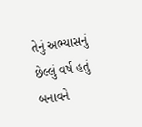તેનું અભ્યાસનું છેલ્લું વર્ષ હતું બનાવને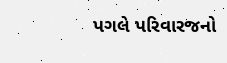પગલે પરિવારજનો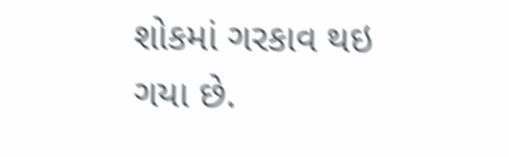શોકમાં ગરકાવ થઇ ગયા છે.